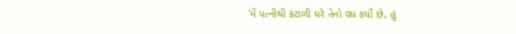'મેં પત્નીથી કંટાળી ઘરે તેનો વધ કર્યો છે, હું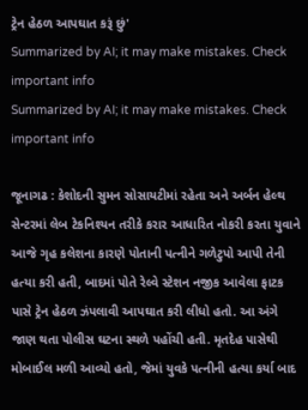ટ્રેન હેઠળ આપઘાત કરૂં છું'
Summarized by AI; it may make mistakes. Check important info
Summarized by AI; it may make mistakes. Check important info

જૂનાગઢ : કેશોદની સુમન સોસાયટીમાં રહેતા અને અર્બન હેલ્થ સેન્ટરમાં લેબ ટેકનિશ્યન તરીકે કરાર આધારિત નોકરી કરતા યુવાને આજે ગૃહ કલેશના કારણે પોતાની પત્નીને ગળેટુપો આપી તેની હત્યા કરી હતી, બાદમાં પોતે રેલ્વે સ્ટેશન નજીક આવેલા ફાટક પાસે ટ્રેન હેઠળ ઝંપલાવી આપઘાત કરી લીધો હતો. આ અંગે જાણ થતા પોલીસ ઘટના સ્થળે પહોંચી હતી. મૃતદેહ પાસેથી મોબાઈલ મળી આવ્યો હતો, જેમાં યુવકે પત્નીની હત્યા કર્યા બાદ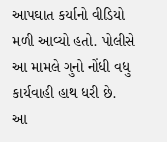આપઘાત કર્યાનો વીડિયો મળી આવ્યો હતો. પોલીસે આ મામલે ગુનો નોંધી વધુ કાર્યવાહી હાથ ધરી છે.
આ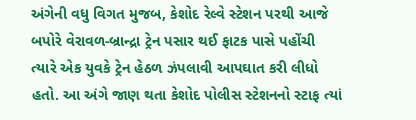અંગેની વધુ વિગત મુજબ, કેશોદ રેલ્વે સ્ટેશન પરથી આજે બપોરે વેરાવળ-બ્રાન્દ્રા ટ્રેન પસાર થઈ ફાટક પાસે પહોંચી ત્યારે એક યુવકે ટ્રેન હેઠળ ઝંપલાવી આપઘાત કરી લીધો હતો. આ અંગે જાણ થતા કેશોદ પોલીસ સ્ટેશનનો સ્ટાફ ત્યાં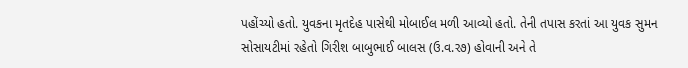પહોંચ્યો હતો. યુવકના મૃતદેહ પાસેથી મોબાઈલ મળી આવ્યો હતો. તેની તપાસ કરતાં આ યુવક સુમન સોસાયટીમાં રહેતો ગિરીશ બાબુભાઈ બાલસ (ઉ.વ.ર૭) હોવાની અને તે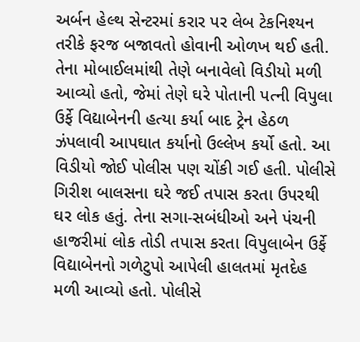અર્બન હેલ્થ સેન્ટરમાં કરાર પર લેબ ટેકનિશ્યન તરીકે ફરજ બજાવતો હોવાની ઓળખ થઈ હતી. તેના મોબાઈલમાંથી તેણે બનાવેલો વિડીયો મળી આવ્યો હતો, જેમાં તેણે ઘરે પોતાની પત્ની વિપુલા ઉર્ફે વિદ્યાબેનની હત્યા કર્યા બાદ ટ્રેન હેઠળ ઝંપલાવી આપઘાત કર્યાનો ઉલ્લેખ કર્યો હતો. આ વિડીયો જોઈ પોલીસ પણ ચોંકી ગઈ હતી. પોલીસે ગિરીશ બાલસના ઘરે જઈ તપાસ કરતા ઉપરથી ઘર લોક હતું. તેના સગા-સબંધીઓ અને પંચની હાજરીમાં લોક તોડી તપાસ કરતા વિપુલાબેન ઉર્ફે વિદ્યાબેનનો ગળેટુપો આપેલી હાલતમાં મૃતદેહ મળી આવ્યો હતો. પોલીસે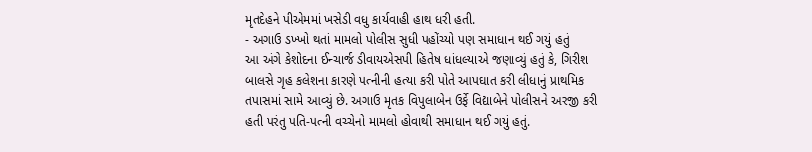મૃતદેહને પીએમમાં ખસેડી વધુ કાર્યવાહી હાથ ધરી હતી.
- અગાઉ ડખ્ખો થતાં મામલો પોલીસ સુધી પહોંચ્યો પણ સમાધાન થઈ ગયું હતું
આ અંગે કેશોદના ઈન્ચાર્જ ડીવાયએસપી હિતેષ ધાંધલ્યાએ જણાવ્યું હતું કે, ગિરીશ બાલસે ગૃહ કલેશના કારણે પત્નીની હત્યા કરી પોતે આપઘાત કરી લીધાનું પ્રાથમિક તપાસમાં સામે આવ્યું છે. અગાઉ મૃતક વિપુલાબેન ઉર્ફે વિદ્યાબેને પોલીસને અરજી કરી હતી પરંતુ પતિ-પત્ની વચ્ચેનો મામલો હોવાથી સમાધાન થઈ ગયું હતું.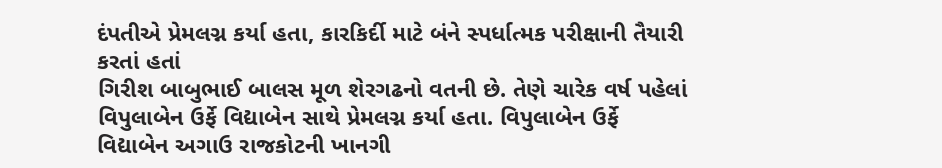દંપતીએ પ્રેમલગ્ન કર્યા હતા, કારકિર્દી માટે બંને સ્પર્ધાત્મક પરીક્ષાની તૈયારી કરતાં હતાં
ગિરીશ બાબુભાઈ બાલસ મૂળ શેરગઢનો વતની છે. તેણે ચારેક વર્ષ પહેલાં વિપુલાબેન ઉર્ફે વિદ્યાબેન સાથે પ્રેમલગ્ન કર્યા હતા. વિપુલાબેન ઉર્ફે વિદ્યાબેન અગાઉ રાજકોટની ખાનગી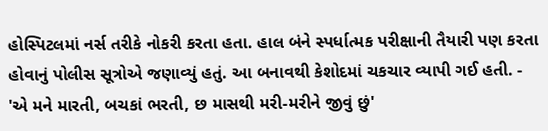હોસ્પિટલમાં નર્સ તરીકે નોકરી કરતા હતા. હાલ બંને સ્પર્ધાત્મક પરીક્ષાની તૈયારી પણ કરતા હોવાનું પોલીસ સૂત્રોએ જણાવ્યું હતું. આ બનાવથી કેશોદમાં ચકચાર વ્યાપી ગઈ હતી. - 'એ મને મારતી, બચકાં ભરતી, છ માસથી મરી-મરીને જીવું છું'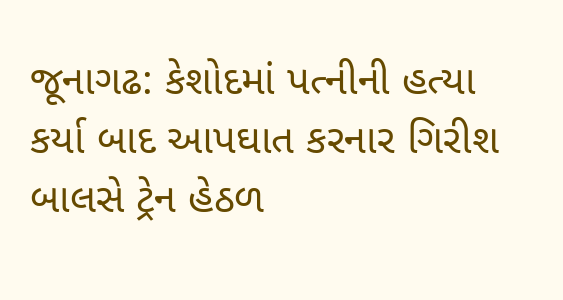જૂનાગઢ: કેશોદમાં પત્નીની હત્યા કર્યા બાદ આપઘાત કરનાર ગિરીશ બાલસે ટ્રેન હેઠળ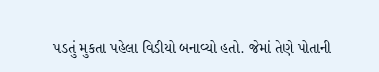પડતું મુકતા પહેલા વિડીયો બનાવ્યો હતો. જેમાં તેણે પોતાની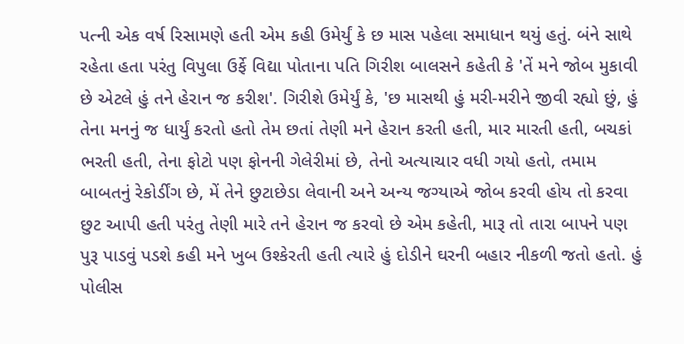પત્ની એક વર્ષ રિસામણે હતી એમ કહી ઉમેર્યું કે છ માસ પહેલા સમાધાન થયું હતું. બંને સાથે રહેતા હતા પરંતુ વિપુલા ઉર્ફે વિદ્યા પોતાના પતિ ગિરીશ બાલસને કહેતી કે 'તેં મને જોબ મુકાવી છે એટલે હું તને હેરાન જ કરીશ'. ગિરીશે ઉમેર્યું કે, 'છ માસથી હું મરી-મરીને જીવી રહ્યો છું, હું તેના મનનું જ ધાર્યું કરતો હતો તેમ છતાં તેણી મને હેરાન કરતી હતી, માર મારતી હતી, બચકાં ભરતી હતી, તેના ફોટો પણ ફોનની ગેલેરીમાં છે, તેનો અત્યાચાર વધી ગયો હતો, તમામ બાબતનું રેકોર્ડીંગ છે, મેં તેને છુટાછેડા લેવાની અને અન્ય જગ્યાએ જોબ કરવી હોય તો કરવા છુટ આપી હતી પરંતુ તેણી મારે તને હેરાન જ કરવો છે એમ કહેતી, મારૂ તો તારા બાપને પણ પુરૂ પાડવું પડશે કહી મને ખુબ ઉશ્કેરતી હતી ત્યારે હું દોડીને ઘરની બહાર નીકળી જતો હતો. હું પોલીસ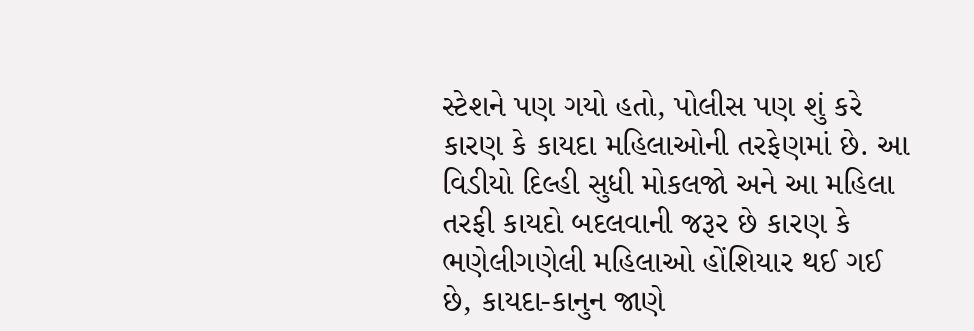સ્ટેશને પણ ગયો હતો, પોલીસ પણ શું કરે કારણ કે કાયદા મહિલાઓની તરફેણમાં છે. આ વિડીયો દિલ્હી સુધી મોકલજો અને આ મહિલા તરફી કાયદો બદલવાની જરૂર છે કારણ કે ભણેલીગણેલી મહિલાઓ હોંશિયાર થઈ ગઈ છે, કાયદા-કાનુન જાણે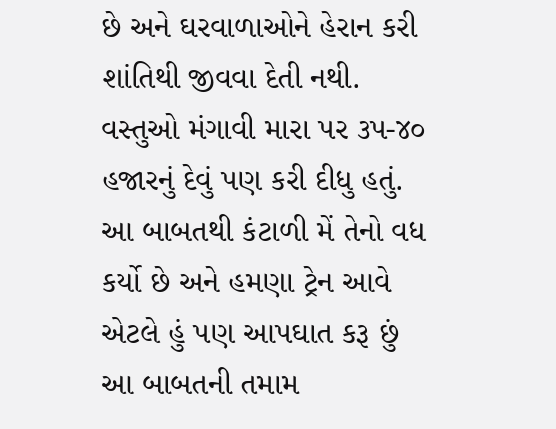છે અને ઘરવાળાઓને હેરાન કરી શાંતિથી જીવવા દેતી નથી. વસ્તુઓ મંગાવી મારા પર ૩પ-૪૦ હજારનું દેવું પણ કરી દીધુ હતું. આ બાબતથી કંટાળી મેં તેનો વધ કર્યો છે અને હમણા ટ્રેન આવે એટલે હું પણ આપઘાત કરૂ છું આ બાબતની તમામ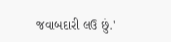જવાબદારી લઉ છું.'